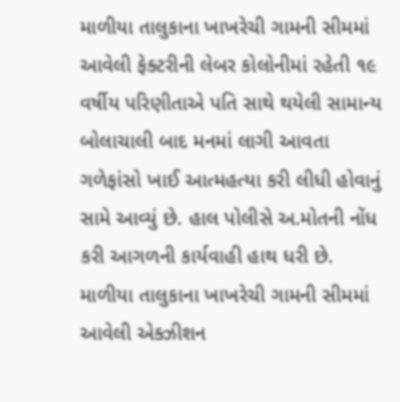માળીયા તાલુકાના ખાખરેચી ગામની સીમમાં આવેલી ફેક્ટરીની લેબર કોલોનીમાં રહેતી ૧૯ વર્ષીય પરિણીતાએ પતિ સાથે થયેલી સામાન્ય બોલાચાલી બાદ મનમાં લાગી આવતા ગળેફાંસો ખાઈ આત્મહત્યા કરી લીધી હોવાનું સામે આવ્યું છે. હાલ પોલીસે અ.મોતની નોંધ કરી આગળની કાર્યવાહી હાથ ધરી છે.
માળીયા તાલુકાના ખાખરેચી ગામની સીમમાં આવેલી એક્ઝીશન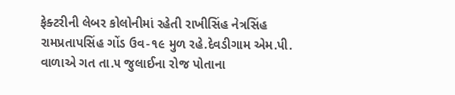ફેક્ટરીની લેબર કોલોનીમાં રહેતી રાખીસિંહ નેત્રસિંહ રામપ્રતાપસિંહ ગોંડ ઉવ-૧૯ મુળ રહે.દેવડીગામ એમ.પી. વાળાએ ગત તા.૫ જુલાઈના રોજ પોતાના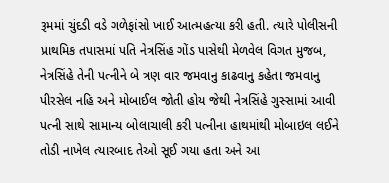રૂમમાં ચુંદડી વડે ગળેફાંસો ખાઈ આત્મહત્યા કરી હતી. ત્યારે પોલીસની પ્રાથમિક તપાસમાં પતિ નેત્રસિંહ ગોંડ પાસેથી મેળવેલ વિગત મુજબ, નેત્રસિંહે તેની પત્નીને બે ત્રણ વાર જમવાનુ કાઢવાનુ કહેતા જમવાનુ પીરસેલ નહિ અને મોબાઈલ જોતી હોય જેથી નેત્રસિંહે ગુસ્સામાં આવી પત્ની સાથે સામાન્ય બોલાચાલી કરી પત્નીના હાથમાંથી મોબાઇલ લઈને તોડી નાખેલ ત્યારબાદ તેઓ સૂઈ ગયા હતા અને આ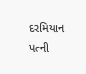દરમિયાન પત્ની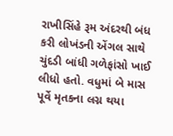રાખીસિંહે રૂમ અંદરથી બંધ કરી લોખંડની એંગલ સાથે ચુંદડી બાંધી ગળેફાંસો ખાઈ લીધો હતો. વધુમાં બે માસ પૂર્વે મૃતકના લગ્ન થયા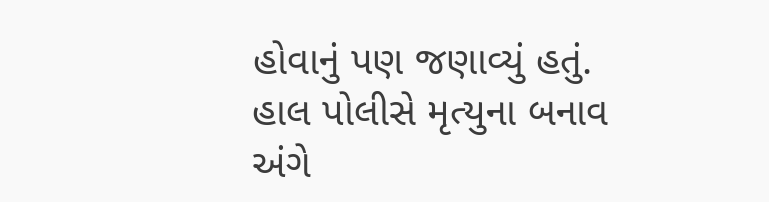હોવાનું પણ જણાવ્યું હતું. હાલ પોલીસે મૃત્યુના બનાવ અંગે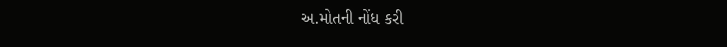અ.મોતની નોંધ કરી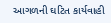આગળની ઘટિત કાર્યવાહી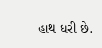હાથ ધરી છે.